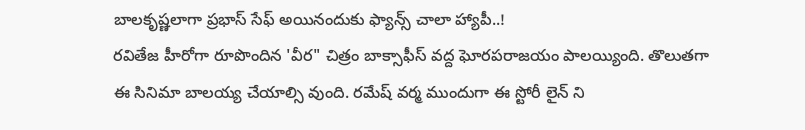బాలకృష్ణలాగా ప్రభాస్ సేఫ్ అయినందుకు ఫ్యాన్స్ చాలా హ్యాపీ..!
రవితేజ హీరోగా రూపొందిన 'వీర" చిత్రం బాక్సాఫీస్ వద్ద ఘోరపరాజయం పాలయ్యింది. తొలుతగా ఈ సినిమా బాలయ్య చేయాల్సి వుంది. రమేష్ వర్మ ముందుగా ఈ స్టోరీ లైన్ ని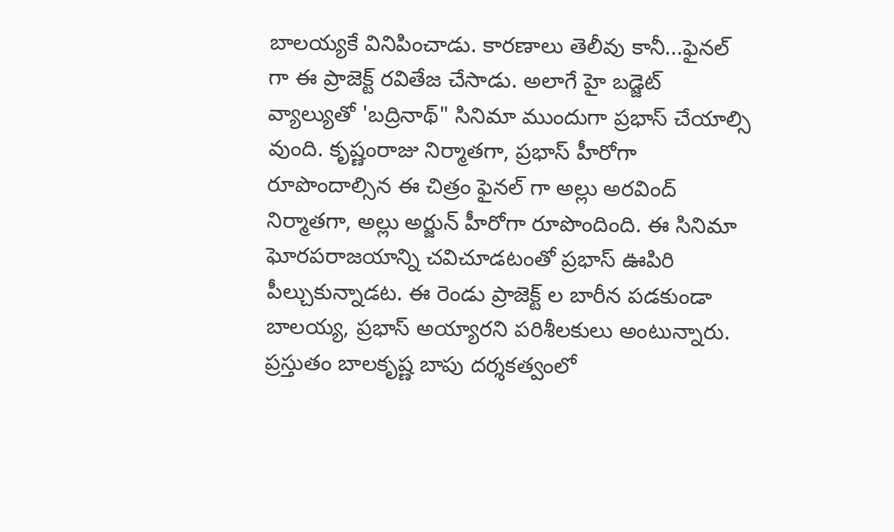బాలయ్యకే వినిపించాడు. కారణాలు తెలీవు కానీ...ఫైనల్ గా ఈ ప్రాజెక్ట్ రవితేజ చేసాడు. అలాగే హై బడ్జెట్ వ్యాల్యుతో 'బద్రినాథ్" సినిమా ముందుగా ప్రభాస్ చేయాల్సి వుంది. కృష్ణంరాజు నిర్మాతగా, ప్రభాస్ హీరోగా రూపొందాల్సిన ఈ చిత్రం ఫైనల్ గా అల్లు అరవింద్ నిర్మాతగా, అల్లు అర్జున్ హీరోగా రూపొందింది. ఈ సినిమా ఘోరపరాజయాన్ని చవిచూడటంతో ప్రభాస్ ఊపిరి పీల్చుకున్నాడట. ఈ రెండు ప్రాజెక్ట్ ల బారీన పడకుండా బాలయ్య, ప్రభాస్ అయ్యారని పరిశీలకులు అంటున్నారు.
ప్రస్తుతం బాలకృష్ణ బాపు దర్శకత్వంలో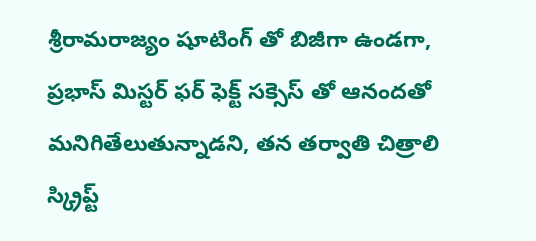శ్రీరామరాజ్యం షూటింగ్ తో బిజీగా ఉండగా, ప్రభాస్ మిస్టర్ ఫర్ ఫెక్ట్ సక్సెస్ తో ఆనందతో మనిగితేలుతున్నాడని, తన తర్వాతి చిత్రాలి స్క్రిప్ట్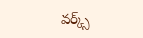వర్క్స్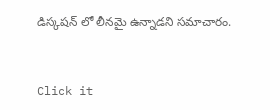డిస్కషన్ లో లీనమై ఉన్నాడని సమాచారం.


Click it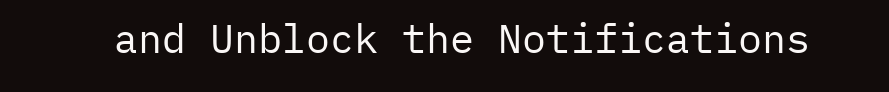and Unblock the Notifications